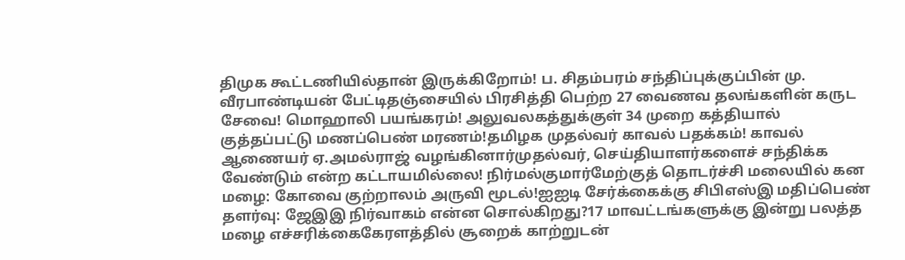திமுக கூட்டணியில்தான் இருக்கிறோம்! ப. சிதம்பரம் சந்திப்புக்குப்பின் மு. வீரபாண்டியன் பேட்டிதஞ்சையில் பிரசித்தி பெற்ற 27 வைணவ தலங்களின் கருட சேவை! மொஹாலி பயங்கரம்! அலுவலகத்துக்குள் 34 முறை கத்தியால் குத்தப்பட்டு மணப்பெண் மரணம்!தமிழக முதல்வர் காவல் பதக்கம்! காவல் ஆணையர் ஏ.அமல்ராஜ் வழங்கினார்முதல்வர், செய்தியாளர்களைச் சந்திக்க வேண்டும் என்ற கட்டாயமில்லை! நிர்மல்குமார்மேற்குத் தொடர்ச்சி மலையில் கன மழை: கோவை குற்றாலம் அருவி மூடல்!ஐஐடி சேர்க்கைக்கு சிபிஎஸ்இ மதிப்பெண் தளர்வு: ஜேஇஇ நிர்வாகம் என்ன சொல்கிறது?17 மாவட்டங்களுக்கு இன்று பலத்த மழை எச்சரிக்கைகேரளத்தில் சூறைக் காற்றுடன்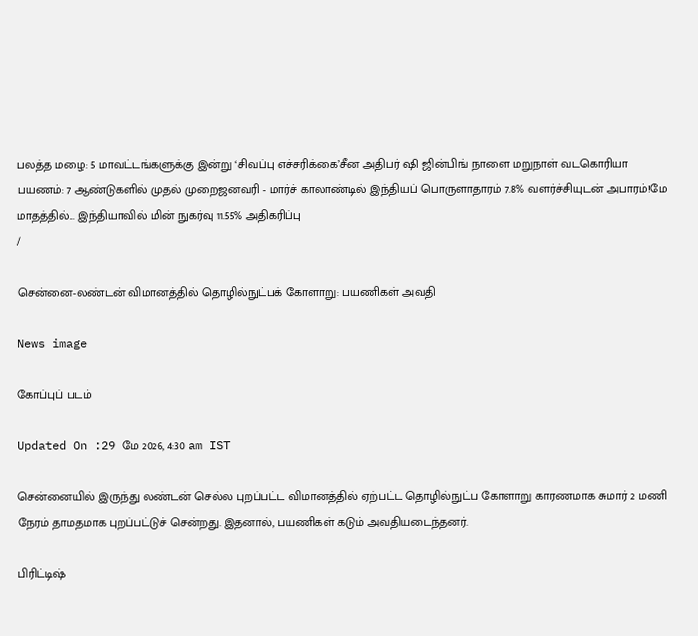பலத்த மழை: 5 மாவட்டங்களுக்கு இன்று ‘சிவப்பு எச்சரிக்கை’சீன அதிபர் ஷி ஜின்பிங் நாளை மறுநாள் வடகொரியா பயணம்: 7 ஆண்டுகளில் முதல் முறைஜனவரி - மார்ச் காலாண்டில் இந்தியப் பொருளாதாரம் 7.8% வளர்ச்சியுடன் அபாரம்!மே மாதத்தில்... இந்தியாவில் மின் நுகர்வு 11.55% அதிகரிப்பு
/

சென்னை-லண்டன் விமானத்தில் தொழில்நுட்பக் கோளாறு: பயணிகள் அவதி

News image

கோப்புப் படம்

Updated On :29 மே 2026, 4:30 am IST

சென்னையில் இருந்து லண்டன் செல்ல புறப்பட்ட விமானத்தில் ஏற்பட்ட தொழில்நுட்ப கோளாறு காரணமாக சுமார் 2 மணி நேரம் தாமதமாக புறப்பட்டுச் சென்றது. இதனால், பயணிகள் கடும் அவதியடைந்தனர்.

பிரிட்டிஷ்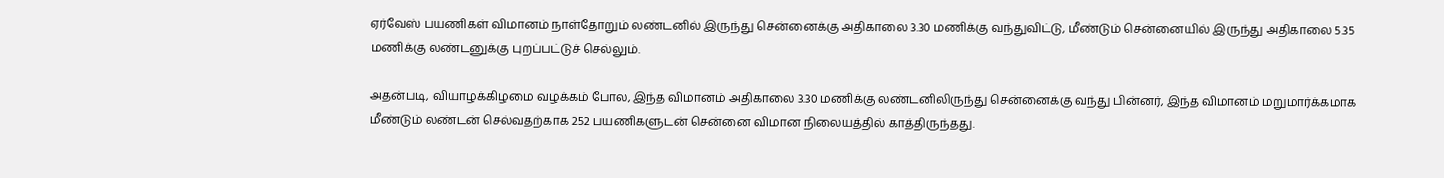ஏர்வேஸ் பயணிகள் விமானம் நாள்தோறும் லண்டனில் இருந்து சென்னைக்கு அதிகாலை 3.30 மணிக்கு வந்துவிட்டு, மீண்டும் சென்னையில் இருந்து அதிகாலை 5.35 மணிக்கு லண்டனுக்கு புறப்பட்டுச் செல்லும்.

அதன்படி, வியாழக்கிழமை வழக்கம் போல, இந்த விமானம் அதிகாலை 3.30 மணிக்கு லண்டனிலிருந்து சென்னைக்கு வந்து பின்னர், இந்த விமானம் மறுமார்க்கமாக மீண்டும் லண்டன் செல்வதற்காக 252 பயணிகளுடன் சென்னை விமான நிலையத்தில் காத்திருந்தது.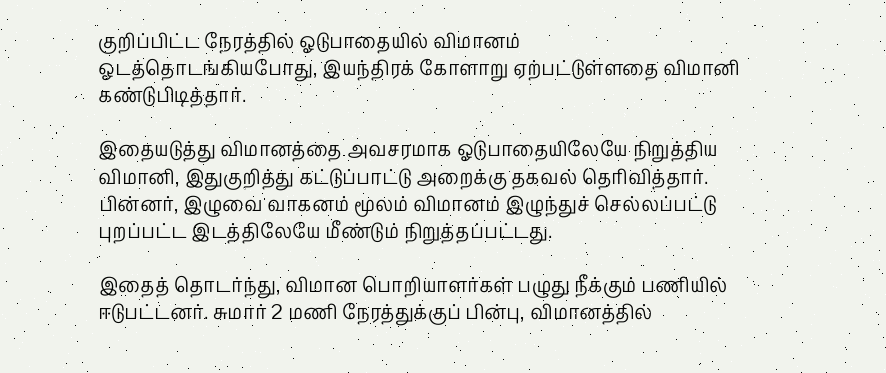குறிப்பிட்ட நேரத்தில் ஓடுபாதையில் விமானம் ஓடத்தொடங்கியபோது, இயந்திரக் கோளாறு ஏற்பட்டுள்ளதை விமானி கண்டுபிடித்தார்.

இதையடுத்து விமானத்தை அவசரமாக ஓடுபாதையிலேயே நிறுத்திய விமானி, இதுகுறித்து கட்டுப்பாட்டு அறைக்கு தகவல் தெரிவித்தார். பின்னர், இழுவை வாகனம் மூலம் விமானம் இழுந்துச் செல்லப்பட்டு புறப்பட்ட இடத்திலேயே மீண்டும் நிறுத்தப்பட்டது.

இதைத் தொடர்ந்து, விமான பொறியாளர்கள் பழுது நீக்கும் பணியில் ஈடுபட்டனர். சுமார் 2 மணி நேரத்துக்குப் பின்பு, விமானத்தில்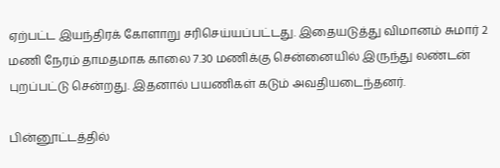ஏற்பட்ட இயந்திரக் கோளாறு சரிசெய்யப்பட்டது. இதையடுத்து விமானம் சுமார் 2 மணி நேரம் தாமதமாக காலை 7.30 மணிக்கு சென்னையில் இருந்து லண்டன் புறப்பட்டு சென்றது. இதனால் பயணிகள் கடும் அவதியடைந்தனர்.

பின்னூட்டத்தில்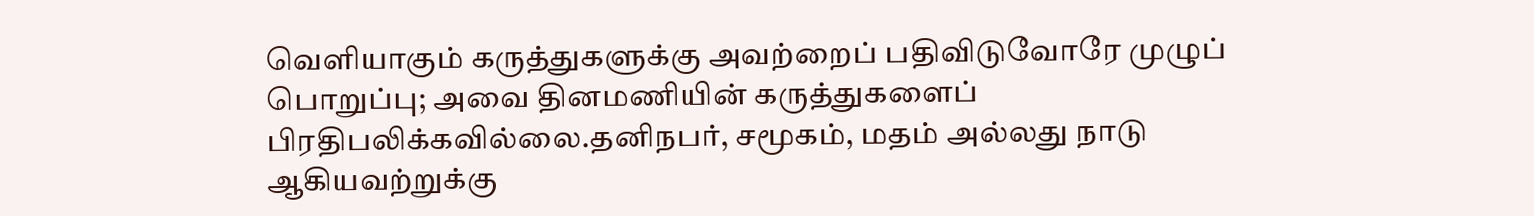வெளியாகும் கருத்துகளுக்கு அவற்றைப் பதிவிடுவோரே முழுப் பொறுப்பு; அவை தினமணியின் கருத்துகளைப் பிரதிபலிக்கவில்லை.தனிநபர், சமூகம், மதம் அல்லது நாடு ஆகியவற்றுக்கு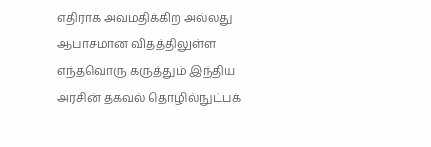எதிராக அவமதிக்கிற அல்லது ஆபாசமான விதத்திலுள்ள எந்தவொரு கருத்தும் இந்திய அரசின் தகவல் தொழில்நுட்பக்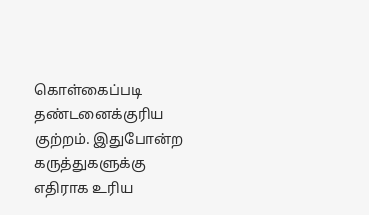கொள்கைப்படி தண்டனைக்குரிய குற்றம். இதுபோன்ற கருத்துகளுக்கு எதிராக உரிய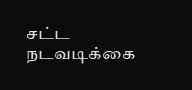சட்ட நடவடிக்கை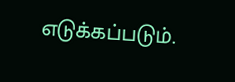எடுக்கப்படும்.